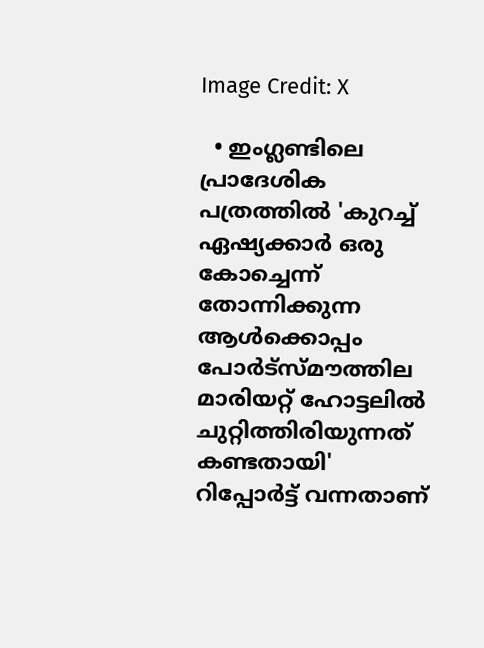Image Credit: X

  • ഇംഗ്ലണ്ടിലെ പ്രാദേശിക പത്രത്തില്‍ 'കുറച്ച് ഏഷ്യക്കാര്‍ ഒരു കോച്ചെന്ന് തോന്നിക്കുന്ന ആള്‍ക്കൊപ്പം പോര്‍ട്സ്മൗത്തില മാരിയറ്റ് ഹോട്ടലില്‍ ചുറ്റിത്തിരിയുന്നത് കണ്ടതായി' റിപ്പോര്‍ട്ട് വന്നതാണ്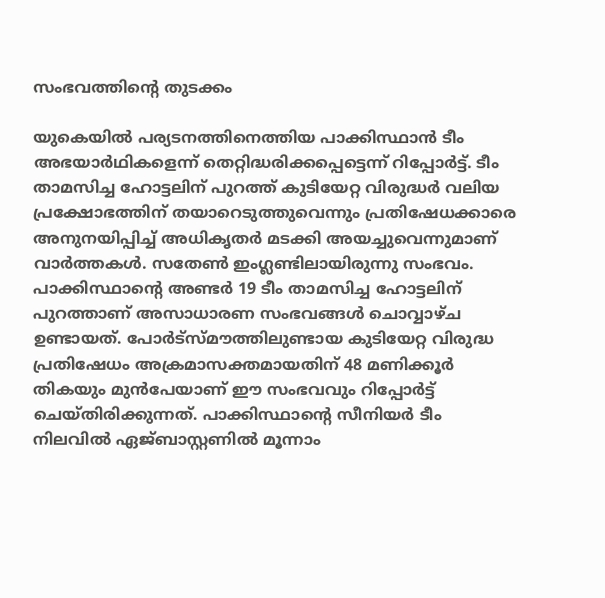സംഭവത്തിന്‍റെ തുടക്കം

യുകെയില്‍ പര്യടനത്തിനെത്തിയ പാക്കിസ്ഥാന്‍ ടീം അഭയാര്‍ഥികളെന്ന് തെറ്റിദ്ധരിക്കപ്പെട്ടെന്ന് റിപ്പോര്‍ട്ട്. ടീം താമസിച്ച ഹോട്ടലിന് പുറത്ത് കുടിയേറ്റ വിരുദ്ധര്‍ വലിയ പ്രക്ഷോഭത്തിന് തയാറെടുത്തുവെന്നും പ്രതിഷേധക്കാരെ അനുനയിപ്പിച്ച് അധികൃതര്‍ മടക്കി അയച്ചുവെന്നുമാണ് വാര്‍ത്തകള്‍. സതേണ്‍ ഇംഗ്ലണ്ടിലായിരുന്നു സംഭവം. പാക്കിസ്ഥാന്‍റെ അണ്ടര്‍ 19 ടീം താമസിച്ച ഹോട്ടലിന് പുറത്താണ് അസാധാരണ സംഭവങ്ങള്‍ ചൊവ്വാഴ്ച ഉണ്ടായത്. പോര്‍ട്സ്മൗത്തിലുണ്ടായ കുടിയേറ്റ വിരുദ്ധ പ്രതിഷേധം അക്രമാസക്തമായതിന് 48 മണിക്കൂര്‍ തികയും മുന്‍പേയാണ് ഈ സംഭവവും റിപ്പോര്‍ട്ട് ചെയ്തിരിക്കുന്നത്. പാക്കിസ്ഥാന്‍റെ സീനിയര്‍ ടീം നിലവില്‍ ഏജ്ബാസ്റ്റണില്‍ മൂന്നാം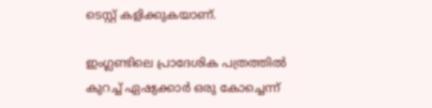ടെസ്റ്റ് കളിക്കുകയാണ്.

ഇംഗ്ലണ്ടിലെ പ്രാദേശിക പത്രത്തില്‍ കുറച്ച് ഏഷ്യക്കാര്‍ ഒരു കോച്ചെന്ന്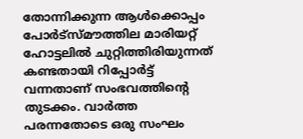തോന്നിക്കുന്ന ആള്‍ക്കൊപ്പം പോര്‍ട്സ്മൗത്തില മാരിയറ്റ് ഹോട്ടലില്‍ ചുറ്റിത്തിരിയുന്നത് കണ്ടതായി റിപ്പോര്‍ട്ട് വന്നതാണ് സംഭവത്തിന്‍റെ തുടക്കം. വാര്‍ത്ത പരന്നതോടെ ഒരു സംഘം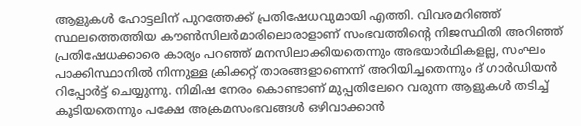ആളുകള്‍ ഹോട്ടലിന് പുറത്തേക്ക് പ്രതിഷേധവുമായി എത്തി. വിവരമറിഞ്ഞ് സ്ഥലത്തെത്തിയ കൗണ്‍സിലര്‍മാരിലൊരാളാണ് സംഭവത്തിന്‍റെ നിജസ്ഥിതി അറിഞ്ഞ് പ്രതിഷേധക്കാരെ കാര്യം പറഞ്ഞ് മനസിലാക്കിയതെന്നും അഭയാര്‍ഥികളല്ല, സംഘം പാക്കിസ്ഥാനില്‍ നിന്നുള്ള ക്രിക്കറ്റ് താരങ്ങളാണെന്ന് അറിയിച്ചതെന്നും ദ് ഗാര്‍ഡിയന്‍ റിപ്പോര്‍ട്ട് ചെയ്യുന്നു. നിമിഷ നേരം കൊണ്ടാണ് മുപ്പതിലേറെ വരുന്ന ആളുകള്‍ തടിച്ച് കൂടിയതെന്നും പക്ഷേ അക്രമസംഭവങ്ങള്‍ ഒഴിവാക്കാന്‍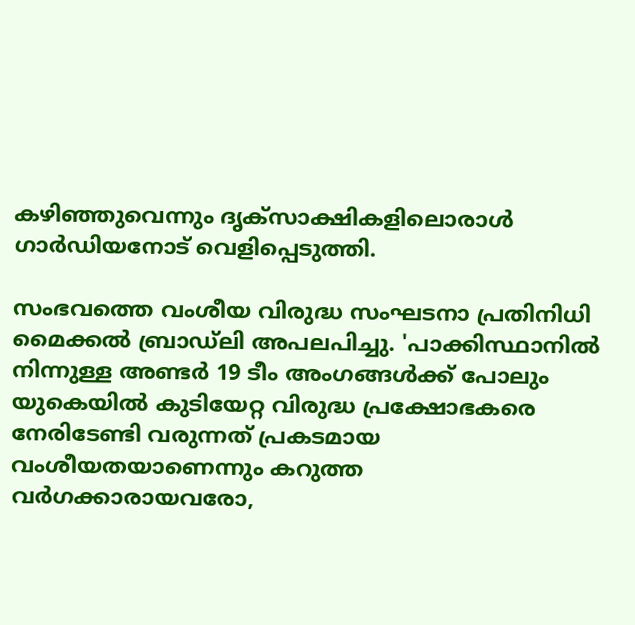കഴിഞ്ഞുവെന്നും ദൃക്സാക്ഷികളിലൊരാള്‍ ഗാര്‍ഡിയനോട് വെളിപ്പെടുത്തി.

സംഭവത്തെ വംശീയ വിരുദ്ധ സംഘടനാ പ്രതിനിധി മൈക്കല്‍ ബ്രാഡ്ലി അപലപിച്ചു. 'പാക്കിസ്ഥാനില്‍ നിന്നുള്ള അണ്ടര്‍ 19 ടീം അംഗങ്ങള്‍ക്ക് പോലും യുകെയില്‍ കുടിയേറ്റ വിരുദ്ധ പ്രക്ഷോഭകരെ നേരിടേണ്ടി വരുന്നത് പ്രകടമായ വംശീയതയാണെന്നും കറുത്ത വര്‍ഗക്കാരായവരോ,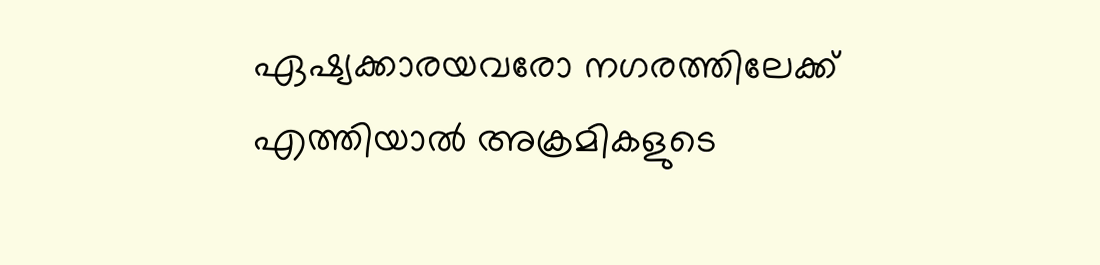ഏഷ്യക്കാരയവരോ നഗരത്തിലേക്ക് എത്തിയാല്‍ അക്രമികളുടെ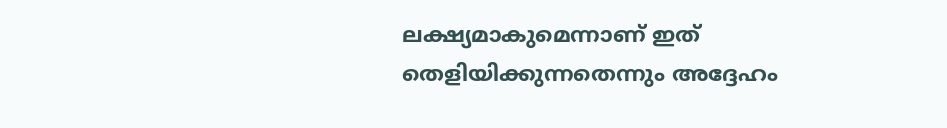ലക്ഷ്യമാകുമെന്നാണ് ഇത് തെളിയിക്കുന്നതെന്നും അദ്ദേഹം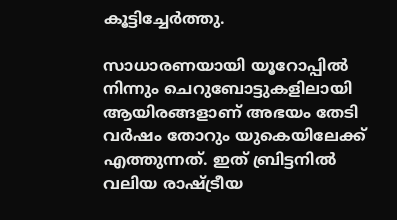കൂട്ടിച്ചേര്‍ത്തു.

സാധാരണയായി യൂറോപ്പില്‍ നിന്നും ചെറുബോട്ടുകളിലായി ആയിരങ്ങളാണ് അഭയം തേടി വര്‍ഷം തോറും യുകെയിലേക്ക് എത്തുന്നത്. ഇത് ബ്രിട്ടനില്‍ വലിയ രാഷ്ട്രീയ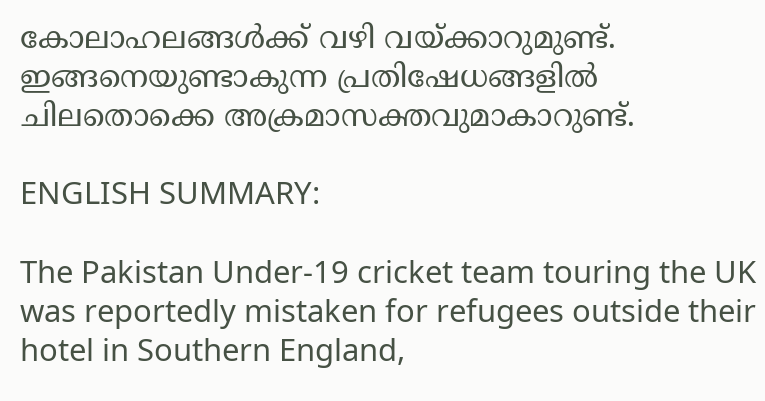കോലാഹലങ്ങള്‍ക്ക് വഴി വയ്ക്കാറുമുണ്ട്. ഇങ്ങനെയുണ്ടാകുന്ന പ്രതിഷേധങ്ങളില്‍ ചിലതൊക്കെ അക്രമാസക്തവുമാകാറുണ്ട്.

ENGLISH SUMMARY:

The Pakistan Under-19 cricket team touring the UK was reportedly mistaken for refugees outside their hotel in Southern England,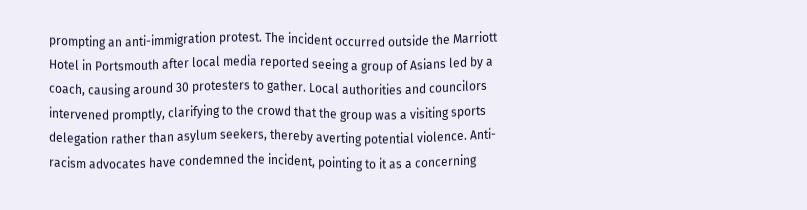prompting an anti-immigration protest. The incident occurred outside the Marriott Hotel in Portsmouth after local media reported seeing a group of Asians led by a coach, causing around 30 protesters to gather. Local authorities and councilors intervened promptly, clarifying to the crowd that the group was a visiting sports delegation rather than asylum seekers, thereby averting potential violence. Anti-racism advocates have condemned the incident, pointing to it as a concerning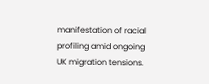manifestation of racial profiling amid ongoing UK migration tensions.